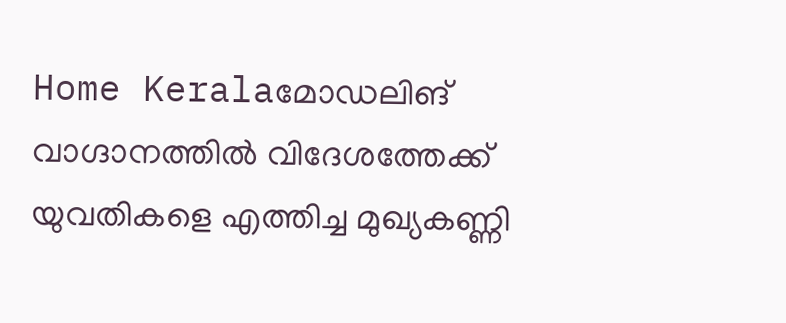Home Keralaമോഡലിങ് വാഗ്ദാനത്തിൽ വിദേശത്തേക്ക് യുവതികളെ എത്തിച്ച മുഖ്യകണ്ണി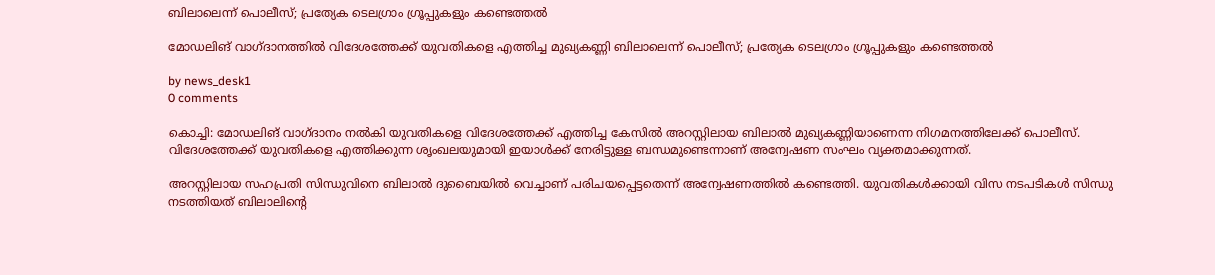ബിലാലെന്ന് പൊലീസ്; പ്രത്യേക ടെലഗ്രാം ഗ്രൂപ്പുകളും കണ്ടെത്തൽ

മോഡലിങ് വാഗ്ദാനത്തിൽ വിദേശത്തേക്ക് യുവതികളെ എത്തിച്ച മുഖ്യകണ്ണി ബിലാലെന്ന് പൊലീസ്; പ്രത്യേക ടെലഗ്രാം ഗ്രൂപ്പുകളും കണ്ടെത്തൽ

by news_desk1
0 comments

കൊച്ചി: മോഡലിങ് വാഗ്ദാനം നൽകി യുവതികളെ വിദേശത്തേക്ക് എത്തിച്ച കേസിൽ അറസ്റ്റിലായ ബിലാൽ മുഖ്യകണ്ണിയാണെന്ന നിഗമനത്തിലേക്ക് പൊലീസ്. വിദേശത്തേക്ക് യുവതികളെ എത്തിക്കുന്ന ശൃംഖലയുമായി ഇയാൾക്ക് നേരിട്ടുള്ള ബന്ധമുണ്ടെന്നാണ് അന്വേഷണ സംഘം വ്യക്തമാക്കുന്നത്.

അറസ്റ്റിലായ സഹപ്രതി സിന്ധുവിനെ ബിലാൽ ദുബൈയിൽ വെച്ചാണ് പരിചയപ്പെട്ടതെന്ന് അന്വേഷണത്തിൽ കണ്ടെത്തി. യുവതികൾക്കായി വിസ നടപടികൾ സിന്ധു നടത്തിയത് ബിലാലിന്റെ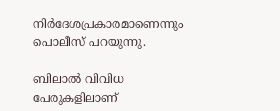നിർദേശപ്രകാരമാണെന്നും പൊലീസ് പറയുന്നു.

ബിലാൽ വിവിധ പേരുകളിലാണ്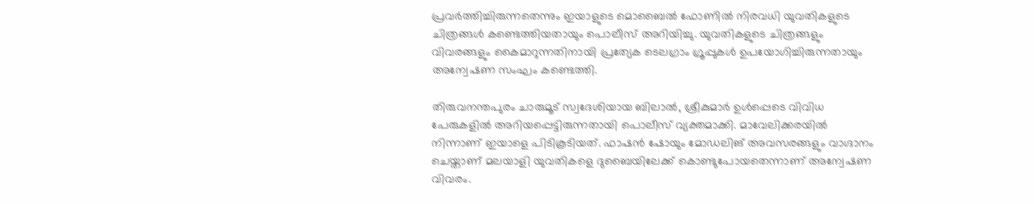പ്രവർത്തിച്ചിരുന്നതെന്നും ഇയാളുടെ മൊബൈൽ ഫോണിൽ നിരവധി യുവതികളുടെ ചിത്രങ്ങൾ കണ്ടെത്തിയതായും പൊലീസ് അറിയിച്ചു. യുവതികളുടെ ചിത്രങ്ങളും വിവരങ്ങളും കൈമാറുന്നതിനായി പ്രത്യേക ടെലഗ്രാം ഗ്രൂപ്പുകൾ ഉപയോഗിച്ചിരുന്നതായും അന്വേഷണ സംഘം കണ്ടെത്തി.

തിരുവനന്തപുരം ചാരുമൂട് സ്വദേശിയായ ബിലാൽ, ശ്രീകുമാർ ഉൾപ്പെടെ വിവിധ പേരുകളിൽ അറിയപ്പെട്ടിരുന്നതായി പൊലീസ് വ്യക്തമാക്കി. മാവേലിക്കരയിൽ നിന്നാണ് ഇയാളെ പിടികൂടിയത്. ഫാഷൻ ഷോയും മോഡലിങ് അവസരങ്ങളും വാഗ്ദാനം ചെയ്താണ് മലയാളി യുവതികളെ ദുബൈയിലേക്ക് കൊണ്ടുപോയതെന്നാണ് അന്വേഷണ വിവരം.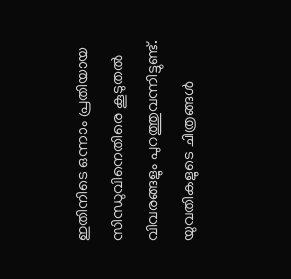ഇതിനിടെ ഒന്നാം പ്രതിയായ സിന്ധുവിനെതിരെ കൂടുതൽ വിവരങ്ങളും പുറത്തുവന്നിട്ടുണ്ട്. യുവതികളുടെ ചിത്രങ്ങൾ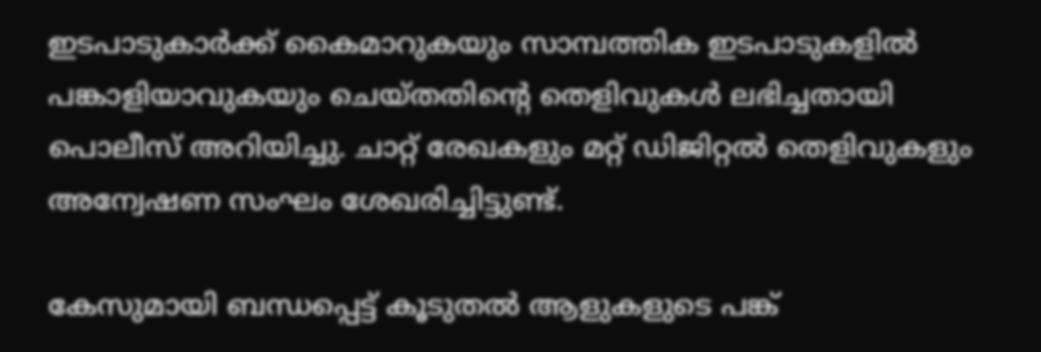ഇടപാടുകാർക്ക് കൈമാറുകയും സാമ്പത്തിക ഇടപാടുകളിൽ പങ്കാളിയാവുകയും ചെയ്തതിന്റെ തെളിവുകൾ ലഭിച്ചതായി പൊലീസ് അറിയിച്ചു. ചാറ്റ് രേഖകളും മറ്റ് ഡിജിറ്റൽ തെളിവുകളും അന്വേഷണ സംഘം ശേഖരിച്ചിട്ടുണ്ട്.

കേസുമായി ബന്ധപ്പെട്ട് കൂടുതൽ ആളുകളുടെ പങ്ക്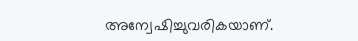അന്വേഷിച്ചുവരികയാണ്.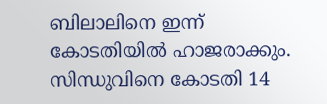ബിലാലിനെ ഇന്ന് കോടതിയിൽ ഹാജരാക്കും. സിന്ധുവിനെ കോടതി 14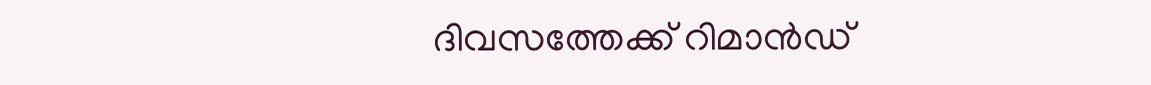ദിവസത്തേക്ക് റിമാൻഡ്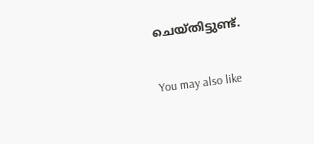ചെയ്തിട്ടുണ്ട്.

You may also like